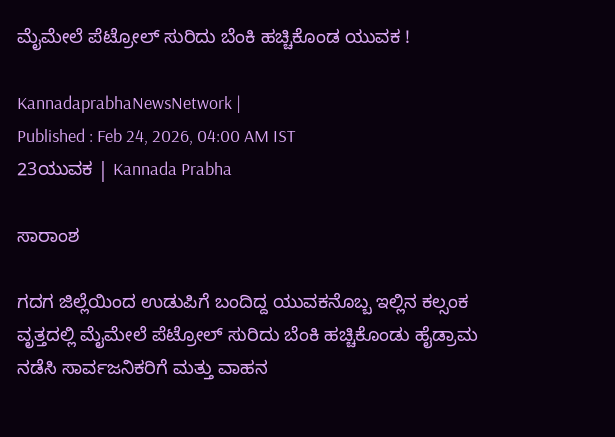ಮೈಮೇಲೆ ಪೆಟ್ರೋಲ್ ಸುರಿದು ಬೆಂಕಿ ಹಚ್ಚಿಕೊಂಡ ಯುವಕ !

KannadaprabhaNewsNetwork |
Published : Feb 24, 2026, 04:00 AM IST
23ಯುವಕ | Kannada Prabha

ಸಾರಾಂಶ

ಗದಗ ಜಿಲ್ಲೆಯಿಂದ ಉಡುಪಿಗೆ ಬಂದಿದ್ದ ಯುವಕನೊಬ್ಬ ಇಲ್ಲಿನ ಕಲ್ಸಂಕ ವೃತ್ತದಲ್ಲಿ ಮೈಮೇಲೆ ಪೆಟ್ರೋಲ್ ಸುರಿದು ಬೆಂಕಿ ಹಚ್ಚಿಕೊಂಡು ಹೈಡ್ರಾಮ ನಡೆಸಿ ಸಾರ್ವಜನಿಕರಿಗೆ ಮತ್ತು ವಾಹನ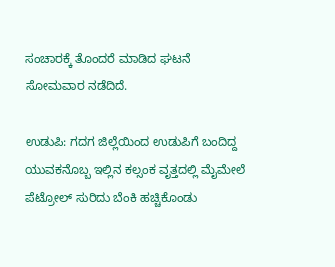ಸಂಚಾರಕ್ಕೆ ತೊಂದರೆ ಮಾಡಿದ ಘಟನೆ ಸೋಮವಾರ ನಡೆದಿದೆ.

ಉಡುಪಿ: ಗದಗ ಜಿಲ್ಲೆಯಿಂದ ಉಡುಪಿಗೆ ಬಂದಿದ್ದ ಯುವಕನೊಬ್ಬ ಇಲ್ಲಿನ ಕಲ್ಸಂಕ ವೃತ್ತದಲ್ಲಿ ಮೈಮೇಲೆ ಪೆಟ್ರೋಲ್ ಸುರಿದು ಬೆಂಕಿ ಹಚ್ಚಿಕೊಂಡು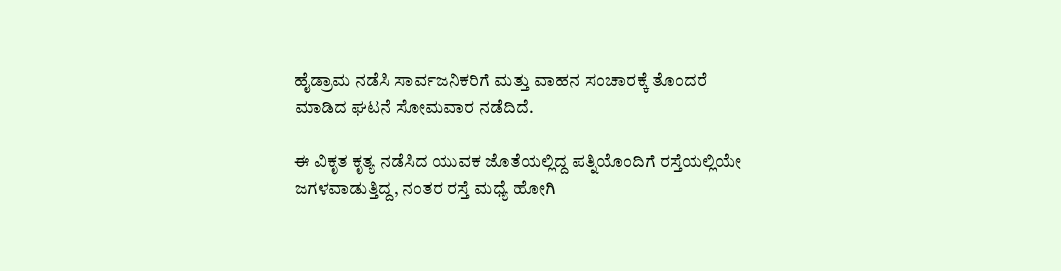ಹೈಡ್ರಾಮ ನಡೆಸಿ ಸಾರ್ವಜನಿಕರಿಗೆ ಮತ್ತು ವಾಹನ ಸಂಚಾರಕ್ಕೆ ತೊಂದರೆ ಮಾಡಿದ ಘಟನೆ ಸೋಮವಾರ ನಡೆದಿದೆ.

ಈ ವಿಕೃತ ಕೃತ್ಯ ನಡೆಸಿದ ಯುವಕ ಜೊತೆಯಲ್ಲಿದ್ದ ಪತ್ನಿಯೊಂದಿಗೆ ರಸ್ತೆಯಲ್ಲಿಯೇ ಜಗಳವಾಡುತ್ತಿದ್ದ, ನಂತರ ರಸ್ತೆ ಮಧ್ಯೆ ಹೋಗಿ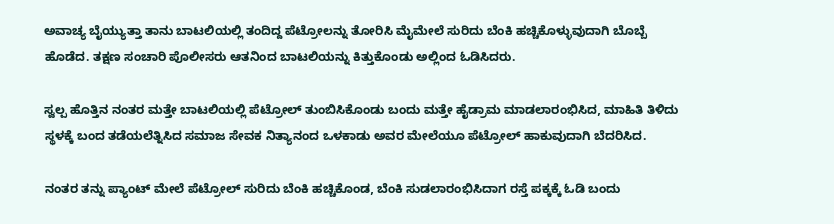ಅವಾಚ್ಯ ಬೈಯ್ಯುತ್ತಾ ತಾನು ಬಾಟಲಿಯಲ್ಲಿ ತಂದಿದ್ದ ಪೆಟ್ರೋಲನ್ನು ತೋರಿಸಿ ಮೈಮೇಲೆ ಸುರಿದು ಬೆಂಕಿ ಹಚ್ಚಿಕೊಳ್ಳುವುದಾಗಿ ಬೊಬ್ಬೆ ಹೊಡೆದ. ತಕ್ಷಣ ಸಂಚಾರಿ ಪೊಲೀಸರು ಆತನಿಂದ ಬಾಟಲಿಯನ್ನು ಕಿತ್ತುಕೊಂಡು ಅಲ್ಲಿಂದ ಓಡಿಸಿದರು.

ಸ್ವಲ್ಪ ಹೊತ್ತಿನ ನಂತರ ಮತ್ತೇ ಬಾಟಲಿಯಲ್ಲಿ ಪೆಟ್ರೋಲ್ ತುಂಬಿಸಿಕೊಂಡು ಬಂದು ಮತ್ತೇ ಹೈಡ್ರಾಮ ಮಾಡಲಾರಂಭಿಸಿದ, ಮಾಹಿತಿ ತಿಳಿದು ಸ್ಥಳಕ್ಕೆ ಬಂದ ತಡೆಯಲೆತ್ನಿಸಿದ ಸಮಾಜ ಸೇವಕ ನಿತ್ಯಾನಂದ ಒಳಕಾಡು ಅವರ ಮೇಲೆಯೂ ಪೆಟ್ರೋಲ್ ಹಾಕುವುದಾಗಿ ಬೆದರಿಸಿದ.

ನಂತರ ತನ್ನು ಪ್ಯಾಂಟ್ ಮೇಲೆ ಪೆಟ್ರೋಲ್ ಸುರಿದು ಬೆಂಕಿ ಹಚ್ಚಿಕೊಂಡ, ಬೆಂಕಿ ಸುಡಲಾರಂಭಿಸಿದಾಗ ರಸ್ತೆ ಪಕ್ಕಕ್ಕೆ ಓಡಿ ಬಂದು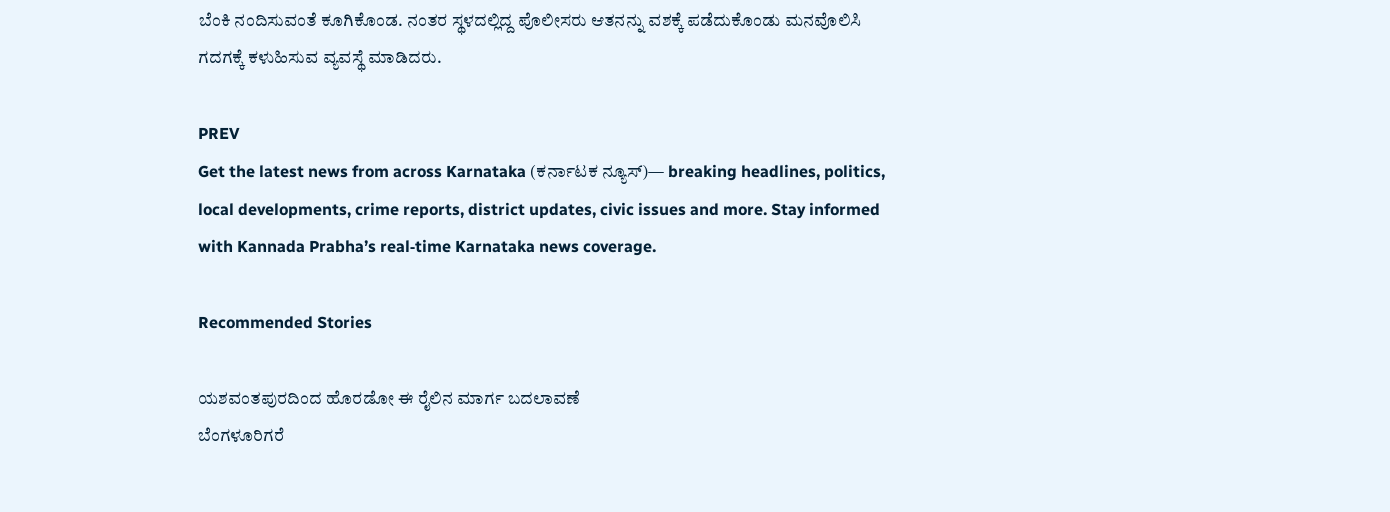ಬೆಂಕಿ ನಂದಿಸುವಂತೆ ಕೂಗಿಕೊಂಡ. ನಂತರ ಸ್ಥಳದಲ್ಲಿದ್ದ ಪೊಲೀಸರು ಆತನನ್ನು ವಶಕ್ಕೆ ಪಡೆದುಕೊಂಡು ಮನವೊಲಿಸಿ ಗದಗಕ್ಕೆ ಕಳುಹಿಸುವ ವ್ಯವಸ್ಥೆ ಮಾಡಿದರು.

PREV
Get the latest news from across Karnataka (ಕರ್ನಾಟಕ ನ್ಯೂಸ್)— breaking headlines, politics, local developments, crime reports, district updates, civic issues and more. Stay informed with Kannada Prabha’s real‑time Karnataka news coverage.

Recommended Stories

ಯಶವಂತಪುರದಿಂದ ಹೊರಡೋ ಈ ರೈಲಿನ ಮಾರ್ಗ ಬದಲಾವಣೆ
ಬೆಂಗಳೂರಿಗರೆ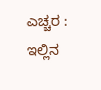ಎಚ್ಚರ : ಇಲ್ಲಿನ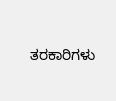ತರಕಾರಿಗಳು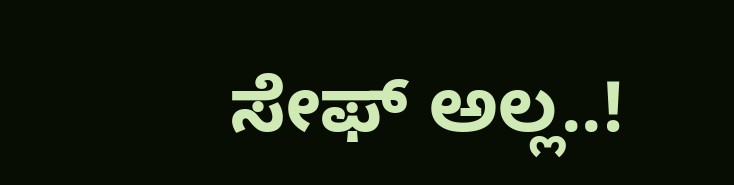ಸೇಫ್ ಅಲ್ಲ..!